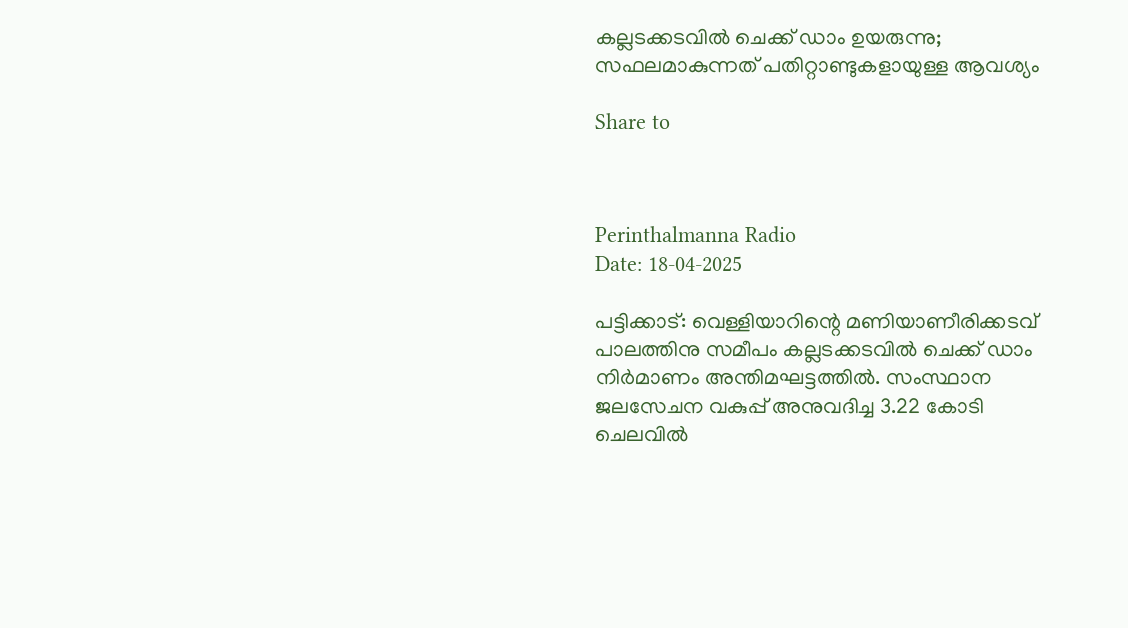കല്ലടക്കടവിൽ ചെക്ക് ഡാം ഉയരുന്നു; സഫലമാകുന്നത് പതിറ്റാണ്ടുകളായുള്ള ആവശ്യം

Share to



Perinthalmanna Radio
Date: 18-04-2025

പട്ടിക്കാട്: വെള്ളിയാറിന്റെ മണിയാണീരിക്കടവ് പാലത്തിനു സമീപം കല്ലടക്കടവിൽ ചെക്ക് ഡാം നിർമാണം അന്തിമഘട്ടത്തിൽ. സംസ്ഥാന ജലസേചന വകുപ്പ് അനുവദിച്ച 3.22 കോടി ചെലവിൽ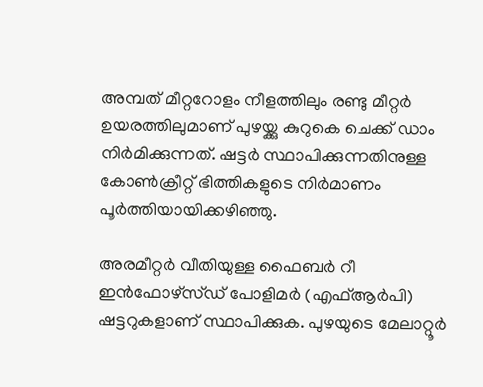അമ്പത് മീറ്ററോളം നീളത്തിലും രണ്ടു മീറ്റർ ഉയരത്തിലുമാണ് പുഴയ്ക്കു കുറുകെ ചെക്ക് ഡാം നിർമിക്കുന്നത്. ഷട്ടർ സ്ഥാപിക്കുന്നതിനുള്ള കോൺക്രീറ്റ് ഭിത്തികളുടെ നിർമാണം പൂർത്തിയായിക്കഴിഞ്ഞു.

അരമീറ്റർ വീതിയുള്ള ഫൈബർ റീ ഇൻഫോഴ്സ്ഡ് പോളിമർ (എഫ്ആർപി) ഷട്ടറുകളാണ് സ്ഥാപിക്കുക. പുഴയുടെ മേലാറ്റൂർ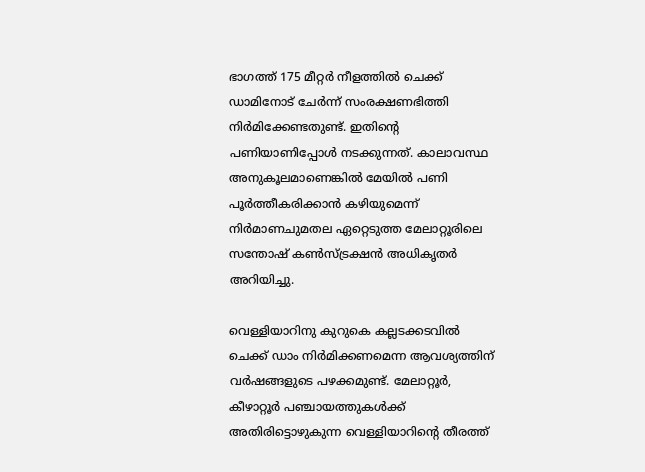ഭാഗത്ത് 175 മീറ്റർ നീളത്തിൽ ചെക്ക് ഡാമിനോട് ചേർന്ന് സംരക്ഷണഭിത്തി നിർമിക്കേണ്ടതുണ്ട്. ഇതിന്റെ പണിയാണിപ്പോൾ നടക്കുന്നത്. കാലാവസ്ഥ അനുകൂലമാണെങ്കിൽ മേയിൽ പണി പൂർത്തീകരിക്കാൻ കഴിയുമെന്ന് നിർമാണചുമതല ഏറ്റെടുത്ത മേലാറ്റൂരിലെ സന്തോഷ് കൺസ്ട്രക്ഷൻ അധികൃതർ അറിയിച്ചു.

വെള്ളിയാറിനു കുറുകെ കല്ലടക്കടവിൽ ചെക്ക് ഡാം നിർമിക്കണമെന്ന ആവശ്യത്തിന് വർഷങ്ങളുടെ പഴക്കമുണ്ട്. മേലാറ്റൂർ, കീഴാറ്റൂർ പഞ്ചായത്തുകൾക്ക് അതിരിട്ടൊഴുകുന്ന വെള്ളിയാറിന്റെ തീരത്ത്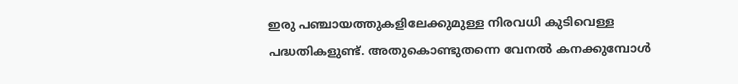ഇരു പഞ്ചായത്തുകളിലേക്കുമുള്ള നിരവധി കുടിവെള്ള പദ്ധതികളുണ്ട്. അതുകൊണ്ടുതന്നെ വേനൽ കനക്കുമ്പോൾ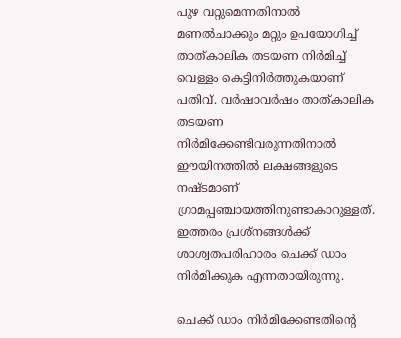പുഴ വറ്റുമെന്നതിനാൽ മണൽചാക്കും മറ്റും ഉപയോഗിച്ച് താത്കാലിക തടയണ നിർമിച്ച് വെള്ളം കെട്ടിനിർത്തുകയാണ് പതിവ്. വർഷാവർഷം താത്കാലിക തടയണ നിർമിക്കേണ്ടിവരുന്നതിനാൽ ഈയിനത്തിൽ ലക്ഷങ്ങളുടെ നഷ്ടമാണ് ഗ്രാമപ്പഞ്ചായത്തിനുണ്ടാകാറുള്ളത്. ഇത്തരം പ്രശ്നങ്ങൾക്ക് ശാശ്വതപരിഹാരം ചെക്ക് ഡാം നിർമിക്കുക എന്നതായിരുന്നു.

ചെക്ക് ഡാം നിർമിക്കേണ്ടതിന്റെ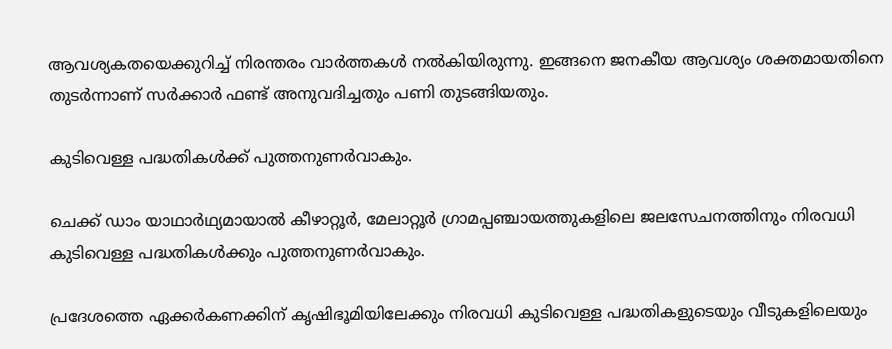ആവശ്യകതയെക്കുറിച്ച് നിരന്തരം വാർത്തകൾ നൽകിയിരുന്നു. ഇങ്ങനെ ജനകീയ ആവശ്യം ശക്തമായതിനെ തുടർന്നാണ് സർക്കാർ ഫണ്ട് അനുവദിച്ചതും പണി തുടങ്ങിയതും.

കുടിവെള്ള പദ്ധതികൾക്ക് പുത്തനുണർവാകും.

ചെക്ക് ഡാം യാഥാർഥ്യമായാൽ കീഴാറ്റൂർ, മേലാറ്റൂർ ഗ്രാമപ്പഞ്ചായത്തുകളിലെ ജലസേചനത്തിനും നിരവധി കുടിവെള്ള പദ്ധതികൾക്കും പുത്തനുണർവാകും.

പ്രദേശത്തെ ഏക്കർകണക്കിന് കൃഷിഭൂമിയിലേക്കും നിരവധി കുടിവെള്ള പദ്ധതികളുടെയും വീടുകളിലെയും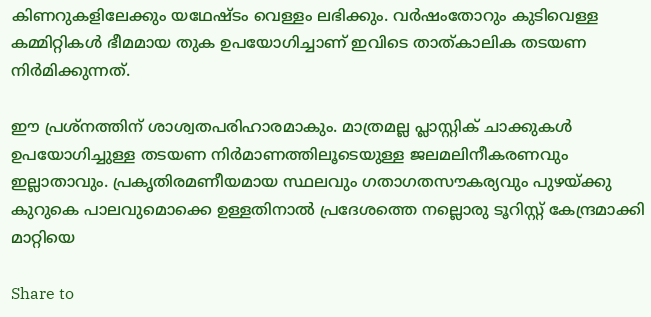കിണറുകളിലേക്കും യഥേഷ്ടം വെള്ളം ലഭിക്കും. വർഷംതോറും കുടിവെള്ള കമ്മിറ്റികൾ ഭീമമായ തുക ഉപയോഗിച്ചാണ് ഇവിടെ താത്കാലിക തടയണ നിർമിക്കുന്നത്.

ഈ പ്രശ്നത്തിന് ശാശ്വതപരിഹാരമാകും. മാത്രമല്ല പ്ലാസ്റ്റിക് ചാക്കുകൾ ഉപയോഗിച്ചുള്ള തടയണ നിർമാണത്തിലൂടെയുള്ള ജലമലിനീകരണവും ഇല്ലാതാവും. പ്രകൃതിരമണീയമായ സ്ഥലവും ഗതാഗതസൗകര്യവും പുഴയ്ക്കു കുറുകെ പാലവുമൊക്കെ ഉള്ളതിനാൽ പ്രദേശത്തെ നല്ലൊരു ടൂറിസ്റ്റ് കേന്ദ്രമാക്കി മാറ്റിയെ

Share to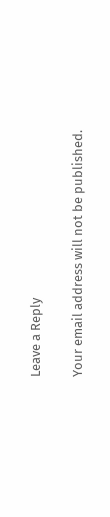Leave a Reply

Your email address will not be published.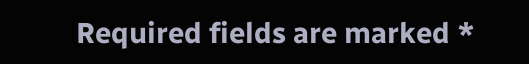Required fields are marked *